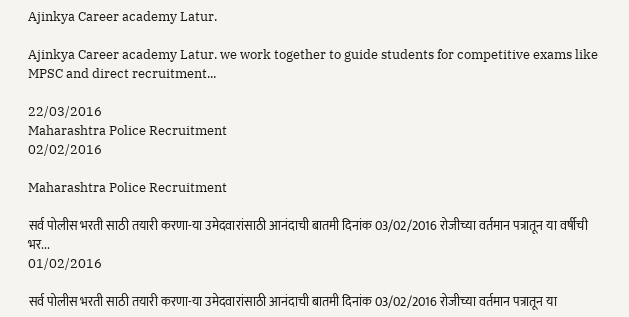Ajinkya Career academy Latur.

Ajinkya Career academy Latur. we work together to guide students for competitive exams like MPSC and direct recruitment...

22/03/2016
Maharashtra Police Recruitment
02/02/2016

Maharashtra Police Recruitment

सर्व पोलीस भरती साठी तयारी करणा-या उमेदवारांसाठी आनंदाची बातमी दिनांक 03/02/2016 रोजीच्या वर्तमान पत्रातून या वर्षीची भर...
01/02/2016

सर्व पोलीस भरती साठी तयारी करणा-या उमेदवारांसाठी आनंदाची बातमी दिनांक 03/02/2016 रोजीच्या वर्तमान पत्रातून या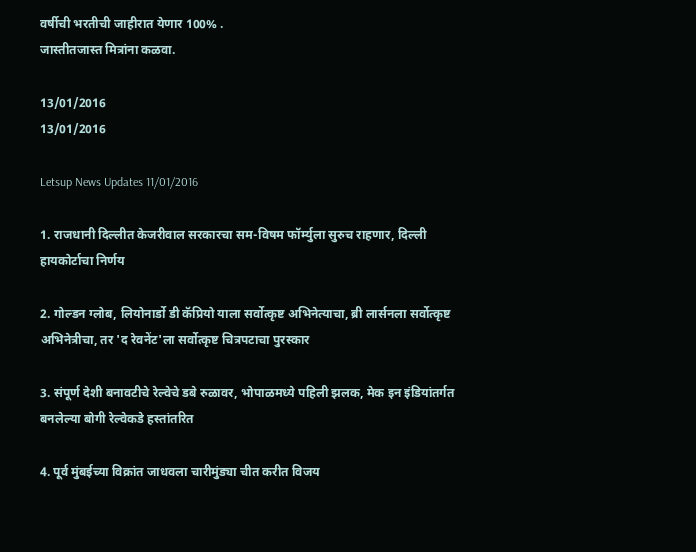वर्षीची भरतीची जाहीरात येणार 100% .
जास्तीतजास्त मित्रांना कळवा.

13/01/2016
13/01/2016

Letsup News Updates 11/01/2016

1. राजधानी दिल्लीत केजरीवाल सरकारचा सम-विषम फॉर्म्युला सुरुच राहणार, दिल्ली हायकोर्टाचा निर्णय

2. गोल्डन ग्लोब, लियोनार्डो डी कॅप्रियो याला सर्वोत्कृष्ट अभिनेत्याचा, ब्री लार्सनला सर्वोत्कृष्ट अभिनेत्रीचा, तर 'द रेवनेंट'ला सर्वोत्कृष्ट चित्रपटाचा पुरस्कार

3. संपूर्ण देशी बनावटीचे रेल्वेचे डबे रुळावर, भोपाळमध्ये पहिली झलक, मेक इन इंडियांतर्गत बनलेल्या बोगी रेल्वेकडे हस्तांतरित

4. पूर्व मुंबईच्या विक्रांत जाधवला चारीमुंड्या चीत करीत विजय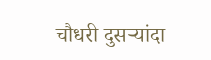चौधरी दुसऱ्यांदा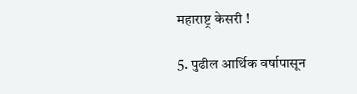महाराष्ट्र केसरी !

5. पुढील आर्थिक वर्षापासून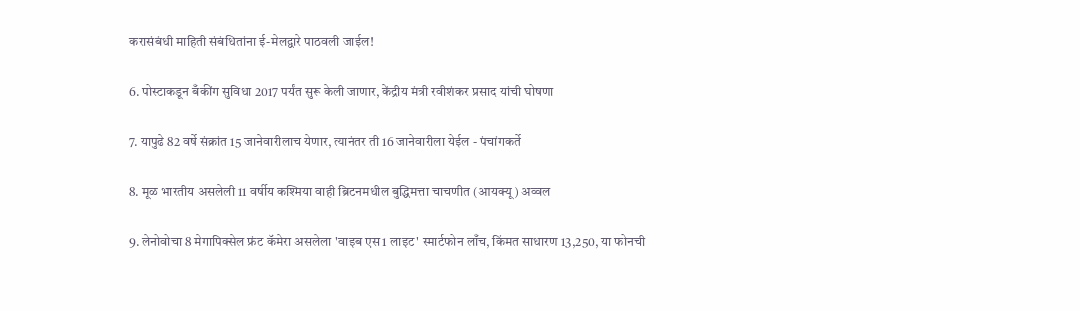करासंबंधी माहिती संबंधितांना ई-मेलद्वारे पाठवली जाईल!

6. पोस्टाकडून बँकींग सुविधा 2017 पर्यंत सुरू केली जाणार, केंद्रीय मंत्री रवीशंकर प्रसाद यांची घोषणा

7. यापुढे 82 वर्षे संक्रांत 15 जानेवारीलाच येणार, त्यानंतर ती 16 जानेवारीला येईल - पंचांगकर्ते

8. मूळ भारतीय असलेली 11 वर्षीय कश्मिया वाही ब्रिटनमधील बुद्धिमत्ता चाचणीत (आयक्यू) अव्वल

9. लेनोवोचा 8 मेगापिक्सेल फ्रंट कॅमेरा असलेला 'वाइब एस1 लाइट' स्मार्टफोन लाँच, किंमत साधारण 13,250, या फोनची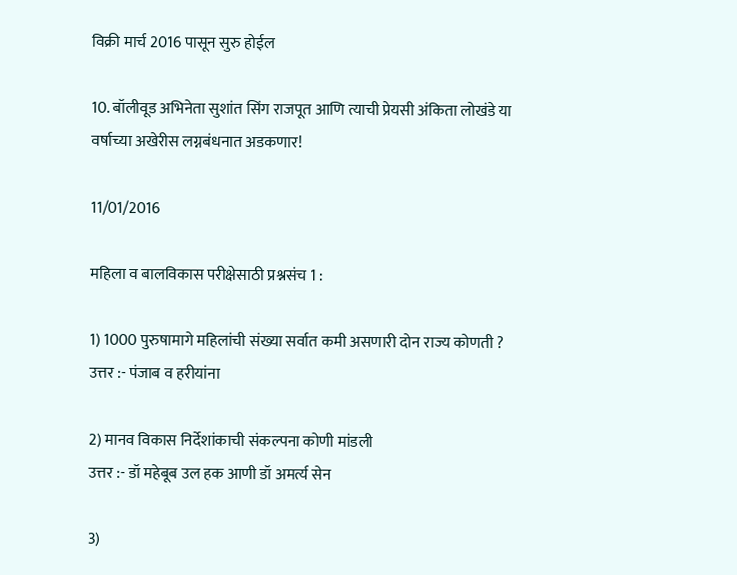विक्री मार्च 2016 पासून सुरु होईल

10. बॉलीवूड अभिनेता सुशांत सिंग राजपूत आणि त्याची प्रेयसी अंकिता लोखंडे या वर्षाच्या अखेरीस लग्नबंधनात अडकणार!

11/01/2016

महिला व बालविकास परीक्षेसाठी प्रश्नसंच 1 :

1) 1000 पुरुषामागे महिलांची संख्या सर्वात कमी असणारी दोन राज्य कोणती ?
उत्तर :- पंजाब व हरीयांना

2) मानव विकास निर्देशांकाची संकल्पना कोणी मांडली
उत्तर :- डॉ महेबूब उल हक आणी डॉ अमर्त्य सेन

3)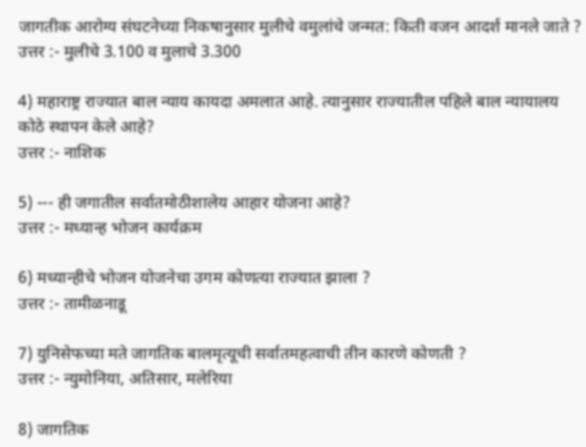जागतीक आरोग्य संघटनेच्या निकषानुसार मुलीचे वमुलांचे जन्मत: किती वजन आदर्श मानले जाते ?
उत्तर :- मुलीचे 3.100 व मुलाचे 3.300

4) महाराष्ट्र राज्यात बाल न्याय कायदा अमलात आहे. त्यानुसार राज्यातील पहिले बाल न्यायालय कोठे स्थापन केले आहे?
उत्तर :- नाशिक

5) --- ही जगातील सर्वातमोठीशालेय आहार योजना आहे?
उत्तर :- मध्यान्ह भोजन कार्यक्रम

6) मध्यान्हीचे भोजन योजनेचा उगम कोणत्या राज्यात झाला ?
उत्तर :- तामीळनाडू

7) युनिसेफच्या मते जागतिक बालमृत्यूची सर्वातमहत्वाची तीन कारणे कोणती ?
उत्तर :- न्युमोनिया, अतिसार, मलेरिया

8) जागतिक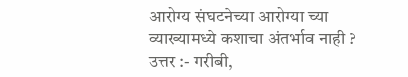आरोग्य संघटनेच्या आरोग्या च्या व्याख्यामध्ये कशाचा अंतर्भाव नाही ?
उत्तर :- गरीबी,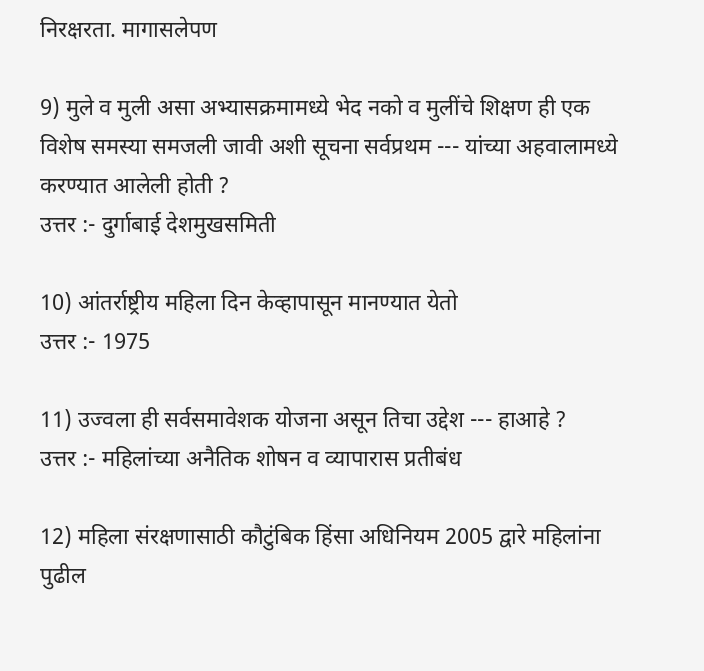निरक्षरता. मागासलेपण

9) मुले व मुली असा अभ्यासक्रमामध्ये भेद नको व मुलींचे शिक्षण ही एक विशेष समस्या समजली जावी अशी सूचना सर्वप्रथम --- यांच्या अहवालामध्ये करण्यात आलेली होती ?
उत्तर :- दुर्गाबाई देशमुखसमिती

10) आंतर्राष्ट्रीय महिला दिन केव्हापासून मानण्यात येतो
उत्तर :- 1975

11) उज्वला ही सर्वसमावेशक योजना असून तिचा उद्देश --- हाआहे ?
उत्तर :- महिलांच्या अनैतिक शोषन व व्यापारास प्रतीबंध

12) महिला संरक्षणासाठी कौटुंबिक हिंसा अधिनियम 2005 द्वारे महिलांना पुढील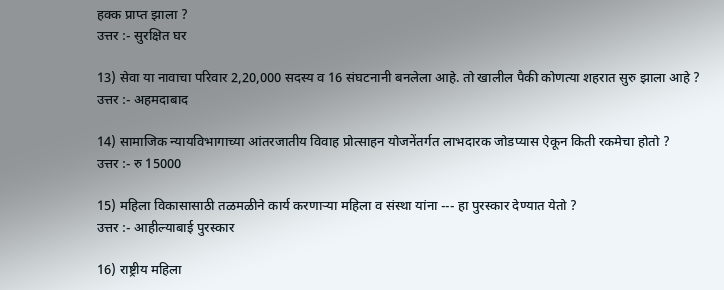हक्क प्राप्त झाला ?
उत्तर :- सुरक्षित घर

13) सेवा या नावाचा परिवार 2,20,000 सदस्य व 16 संघटनानी बनलेला आहे. तो खालील पैकी कोणत्या शहरात सुरु झाला आहे ?
उत्तर :- अहमदाबाद

14) सामाजिक न्यायविभागाच्या आंतरजातीय विवाह प्रोत्साहन योजनेंतर्गत लाभदारक जोडप्यास ऐकून किती रकमेचा होतो ?
उत्तर :- रु 15000

15) महिला विकासासाठी तळमळीने कार्य करणाऱ्या महिला व संस्था यांना --- हा पुरस्कार देण्यात येतो ?
उत्तर :- आहील्याबाई पुरस्कार

16) राष्ट्रीय महिला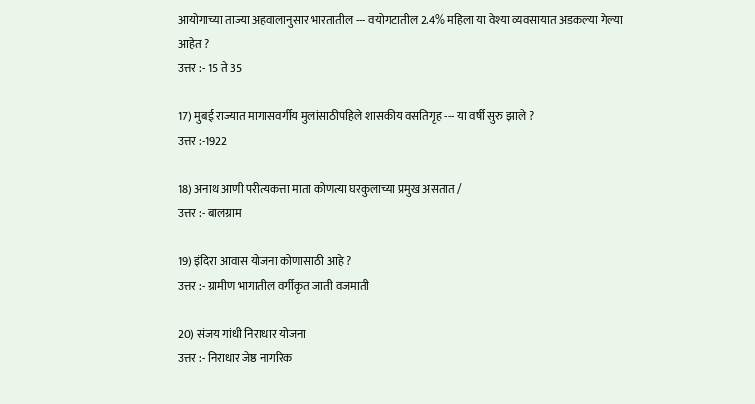आयोगाच्या ताज्या अहवालानुसार भारतातील --- वयोगटातील 2.4% महिला या वेश्या व्यवसायात अडकल्या गेल्या आहेत ?
उत्तर :- 15 ते 35

17) मुबई राज्यात मागासवर्गीय मुलांसाठीपहिले शासकीय वसतिगृह --- या वर्षी सुरु झाले ?
उत्तर :-1922

18) अनाथ आणी परीत्यकत्ता माता कोणत्या घरकुलाच्या प्रमुख असतात /
उत्तर :- बालग्राम

19) इंदिरा आवास योजना कोणासाठी आहे ?
उत्तर :- ग्रामीण भागातील वर्गीकृत जाती वजमाती

20) संजय गांधी निराधार योजना
उत्तर :- निराधार जेष्ठ नागरिक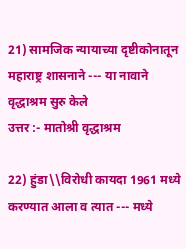21) सामजिक न्यायाच्या दृष्टीकोनातून महाराष्ट्र शासनाने --- या नावाने वृद्धाश्रम सुरु केले
उत्तर :- मातोश्री वृद्धाश्रम

22) हुंडा\\विरोधी कायदा 1961 मध्ये करण्यात आला व त्यात --- मध्ये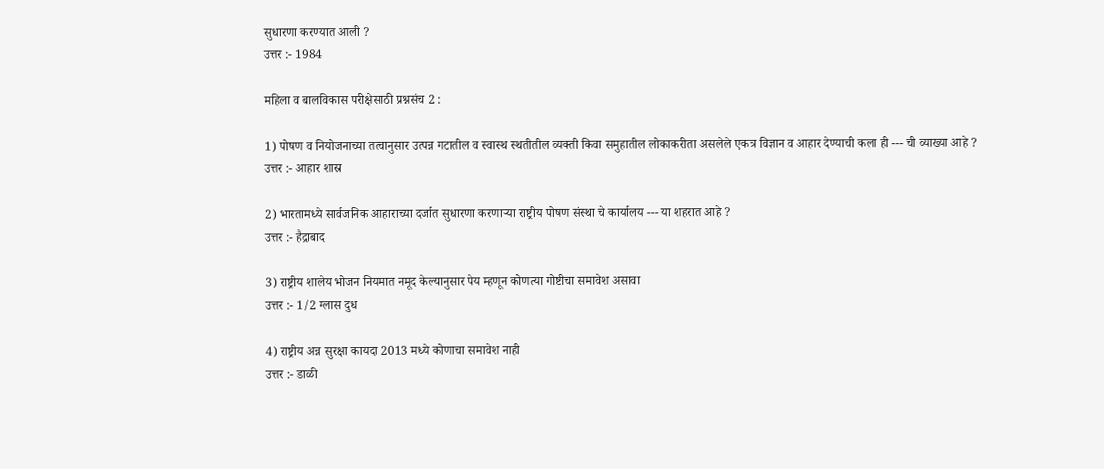सुधारणा करण्यात आली ?
उत्तर :- 1984

महिला व बालविकास परीक्षेसाठी प्रश्नसंच 2 :

1) पोषण व नियोजनाच्या तत्वानुसार उत्पन्न गटातील व स्वास्थ स्थतीतील व्यक्ती किवा समुहातील लोकाकरीता असलेले एकत्र विज्ञान व आहार देण्याची कला ही --- ची व्याख्या आहे ?
उत्तर :- आहार शास्र

2) भारतामध्ये सार्वजनिक आहाराच्या दर्जात सुधारणा करणाऱ्या राष्ट्रीय पोषण संस्था चे कार्यालय --- या शहरात आहे ?
उत्तर :- हैद्राबाद

3) राष्ट्रीय शालेय भोजन नियमात नमूद केल्यानुसार पेय म्हणून कोणत्या गोष्टीचा समावेश असावा
उत्तर :- 1/2 ग्लास दुध

4) राष्ट्रीय अन्न सुरक्षा कायदा 2013 मध्ये कोणाचा समावेश नाही
उत्तर :- डाळी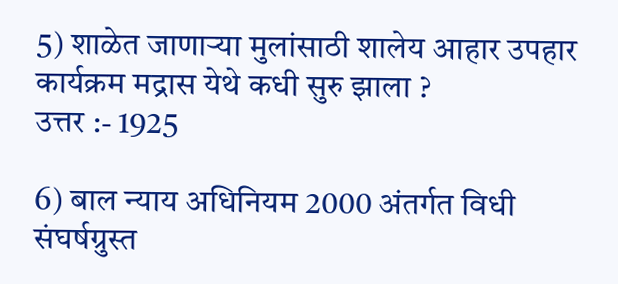5) शाळेत जाणार्‍या मुलांसाठी शालेय आहार उपहार कार्यक्रम मद्रास येथे कधी सुरु झाला ?
उत्तर :- 1925

6) बाल न्याय अधिनियम 2000 अंतर्गत विधी संघर्षग्रुस्त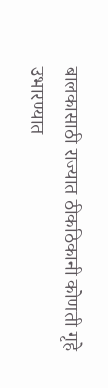बालकासाठी राज्यात ठीकठिकानी कोणती गृहे उभारण्यात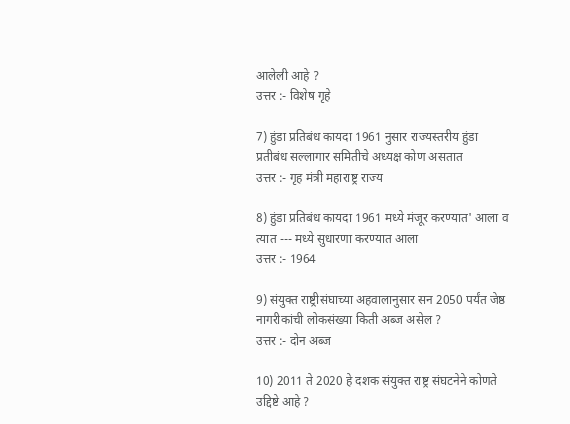आलेली आहे ?
उत्तर :- विशेष गृहे

7) हुंडा प्रतिबंध कायदा 1961 नुसार राज्यस्तरीय हुंडा प्रतीबंध सल्लागार समितीचे अध्यक्ष कोण असतात
उत्तर :- गृह मंत्री महाराष्ट्र राज्य

8) हुंडा प्रतिबंध कायदा 1961 मध्ये मंजूर करण्यात' आला व त्यात --- मध्ये सुधारणा करण्यात आला
उत्तर :- 1964

9) संयुक्त राष्ट्रीसंघाच्या अहवालानुसार सन 2050 पर्यंत जेष्ठ नागरीकांची लोकसंख्या किती अब्ज असेल ?
उत्तर :- दोन अब्ज

10) 2011 ते 2020 हे दशक संयुक्त राष्ट्र संघटनेने कोणते उद्दिष्टे आहे ?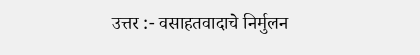उत्तर :- वसाहतवादाचे निर्मुलन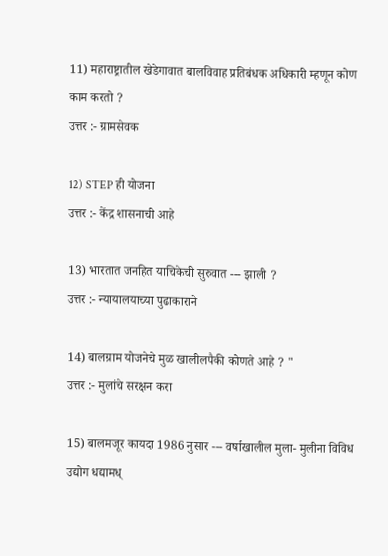11) महाराष्ट्रातील खेडेगावात बालविवाह प्रतिबंधक अधिकारी म्हणून कोण काम करतो ?
उत्तर :- ग्रामसेवक

12) STEP ही योजना
उत्तर :- केंद्र शासनाची आहे

13) भारतात जनहित याचिकेची सुरुवात --- झाली ?
उत्तर :- न्यायालयाच्या पुढाकाराने

14) बालग्राम योजनेचे मुळ खालीलपैकी कोणते आहे ? "
उत्तर :- मुलांचे सरक्षन करा

15) बालमजूर कायदा 1986 नुसार --- वर्षाखालील मुला- मुलीना विविध उद्योग धद्यामध्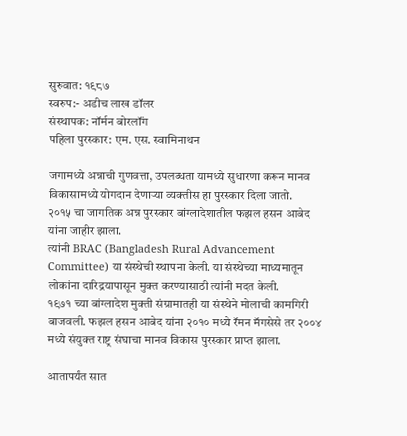सुरुवात: १९८७
स्वरुप:- अडीच लाख डॉलर
संस्थापक: नॉर्मन बोरलॉंग
पहिला पुरस्कार: एम. एस. स्वामिनाथन

जगामध्ये अन्नाची गुणवत्ता, उपलब्धता यामध्ये सुधारणा करून मानव विकासामध्ये योगदान देणाऱ्या व्यक्तीस हा पुरस्कार दिला जातो.
२०१५ चा जागतिक अन्न पुरस्कार बांग्लादेशातील फझल हसन आबेद यांना जाहीर झाला.
त्यांनी BRAC (Bangladesh Rural Advancement Committee) या संस्थेची स्थापना केली. या संस्थेच्या माध्यमातून लोकांना दारिद्रयापासून मुक्त करण्यासाठी त्यांनी मदत केली.
१९७१ च्या बांग्लादेश मुक्ती संग्रामातही या संस्थेने मोलाची कामगिरी बाजवली. फझल हसन आबेद यांना २०१० मध्ये रॅमन मॅगसेसे तर २००४ मध्ये संयुक्त राष्ट्र संघाचा मानव विकास पुरस्कार प्राप्त झाला.

आतापर्यंत सात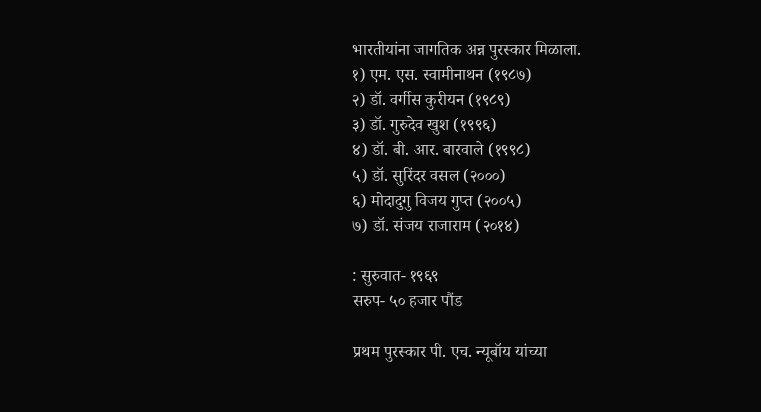भारतीयांना जागतिक अन्न पुरस्कार मिळाला.
१) एम. एस. स्वामीनाथन (१९८७)
२) डॉ. वर्गीस कुरीयन (१९८९)
३) डॉ. गुरुदेव खुश (१९९६)
४) डॉ. बी. आर. बारवाले (१९९८)
५) डॉ. सुरिंदर वसल (२०००)
६) मोदादुगु विजय गुप्त (२००५)
७) डॉ. संजय राजाराम (२०१४)

: सुरुवात- १९६९
सरुप- ५० हजार पौंड

प्रथम पुरस्कार पी. एच. न्यूबॉय यांच्या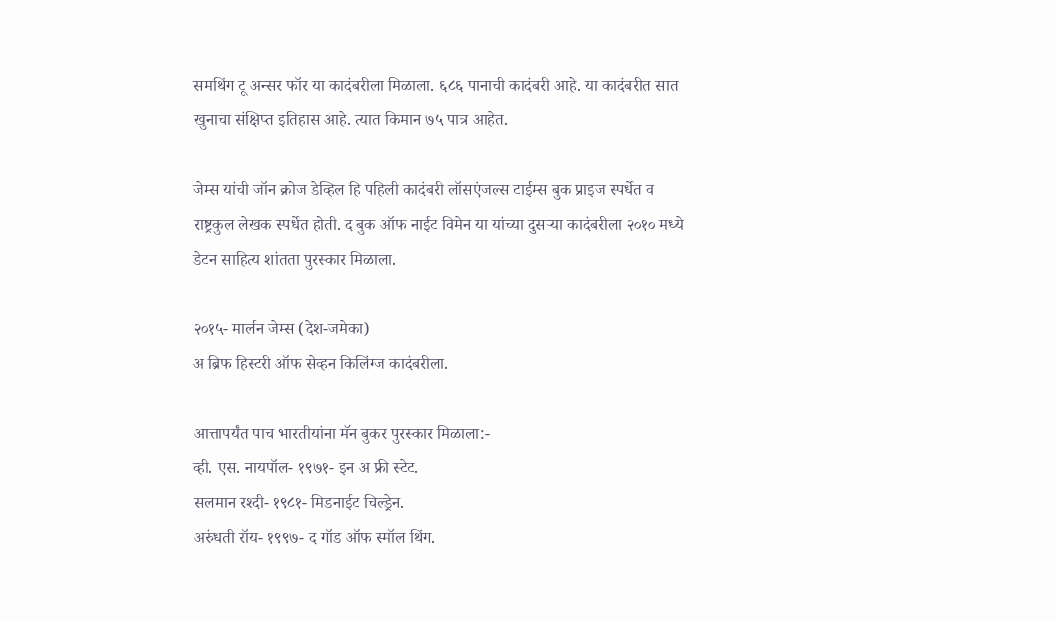समथिंग टू अन्सर फॉर या कादंबरीला मिळाला. ६८६ पानाची कादंबरी आहे. या कादंबरीत सात खुनाचा संक्षिप्त इतिहास आहे. त्यात किमान ७५ पात्र आहेत.

जेम्स यांची जॉन क्रोज डेव्हिल हि पहिली कादंबरी लॉसएंजल्स टाईम्स बुक प्राइज स्पर्धेत व राष्ट्रकुल लेखक स्पर्धेत होती. द बुक ऑफ नाईट विमेन या यांच्या दुसऱ्या कादंबरीला २०१० मध्ये डेटन साहित्य शांतता पुरस्कार मिळाला.

२०१५- मार्लन जेम्स (देश-जमेका)
अ ब्रिफ हिस्टरी ऑफ सेव्हन किलिंग्ज कादंबरीला.

आत्तापर्यंत पाच भारतीयांना मॅन बुकर पुरस्कार मिळाला:-
व्ही. एस. नायपॉल- १९७१- इन अ फ्री स्टेट.
सलमान रश्दी- १९८१- मिडनाईट चिल्ड्रेन.
अरुंधती रॉय- १९९७- द गॉड ऑफ स्मॉल थिंग.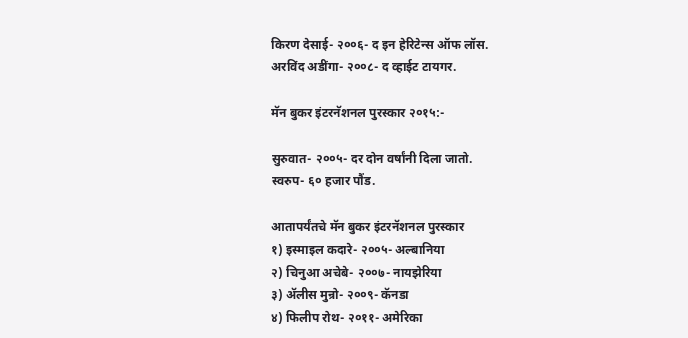किरण देसाई- २००६- द इन हेरिटेन्स ऑफ लॉस.
अरविंद अडींगा- २००८- द व्हाईट टायगर.

मॅन बुकर इंटरनॅशनल पुरस्कार २०१५:-

सुरुवात- २००५- दर दोन वर्षांनी दिला जातो.
स्वरुप- ६० हजार पौंड.

आतापर्यंतचे मॅन बुकर इंटरनॅशनल पुरस्कार
१) इस्माइल कदारे- २००५- अल्बानिया
२) चिनुआ अचेबे- २००७- नायझेरिया
३) ॲलीस मुन्रो- २००९- कॅनडा
४) फिलीप रोथ- २०११- अमेरिका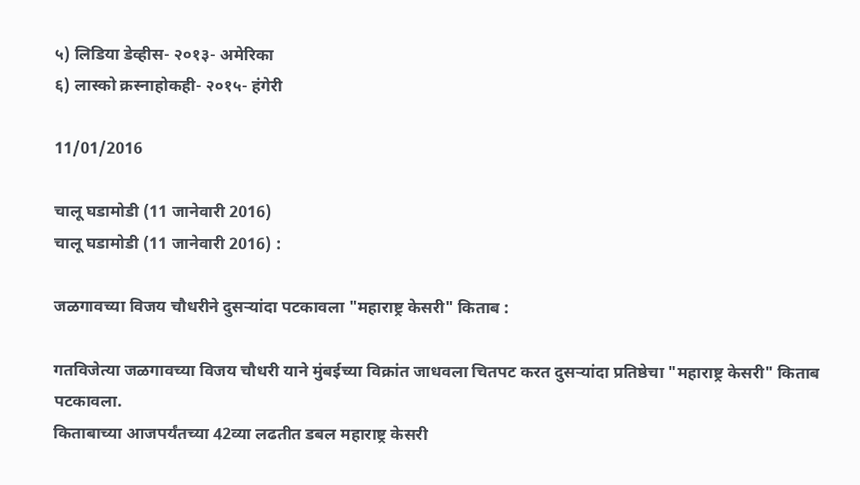५) लिडिया डेव्हीस- २०१३- अमेरिका
६) लास्को क्रस्नाहोकही- २०१५- हंगेरी

11/01/2016

चालू घडामोडी (11 जानेवारी 2016)
चालू घडामोडी (11 जानेवारी 2016) :

जळगावच्या विजय चौधरीने दुसऱ्यांदा पटकावला "महाराष्ट्र केसरी" किताब :

गतविजेत्या जळगावच्या विजय चौधरी याने मुंबईच्या विक्रांत जाधवला चितपट करत दुसऱ्यांदा प्रतिष्ठेचा "महाराष्ट्र केसरी" किताब पटकावला.
किताबाच्या आजपर्यंतच्या 42व्या लढतीत डबल महाराष्ट्र केसरी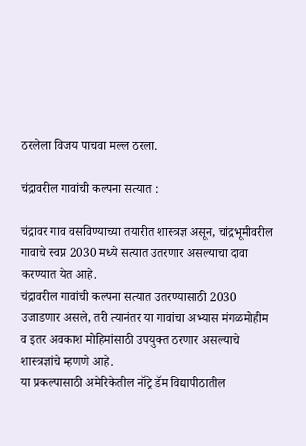ठरलेला विजय पाचवा मल्ल ठरला.

चंद्रावरील गावांची कल्पना सत्यात :

चंद्रावर गाव वसविण्याच्या तयारीत शास्त्रज्ञ असून, चांद्रभूमीवरील गावाचे स्वप्न 2030 मध्ये सत्यात उतरणार असल्याचा दावा करण्यात येत आहे.
चंद्रावरील गावांची कल्पना सत्यात उतरण्यासाठी 2030 उजाडणार असले, तरी त्यानंतर या गावांचा अभ्यास मंगळमोहीम व इतर अवकाश मोहिमांसाठी उपयुक्त ठरणार असल्याचे शास्त्रज्ञांचे म्हणणे आहे.
या प्रकल्पासाठी अमेरिकेतील नॉट्रे डॅम विद्यापीठातील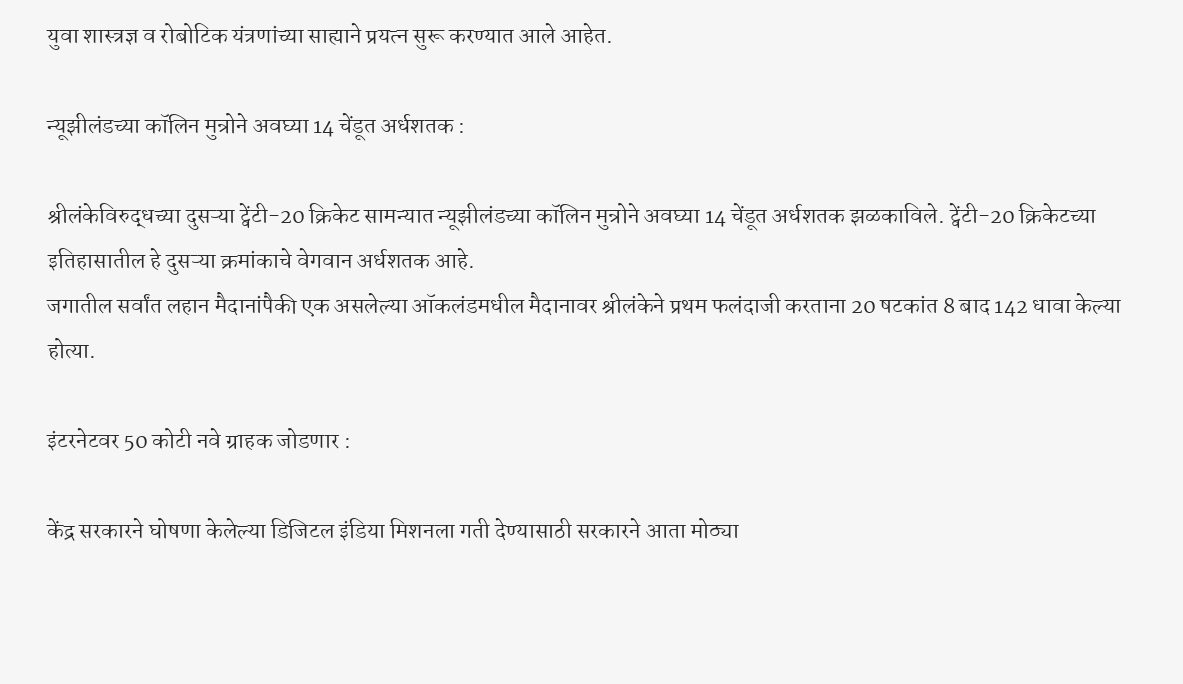युवा शास्त्रज्ञ व रोबोटिक यंत्रणांच्या साह्याने प्रयत्न सुरू करण्यात आले आहेत.

न्यूझीलंडच्या कॉलिन मुन्रोने अवघ्या 14 चेंडूत अर्धशतक :

श्रीलंकेविरुद्धच्या दुसऱ्या ट्वेंटी-20 क्रिकेट सामन्यात न्यूझीलंडच्या कॉलिन मुन्रोने अवघ्या 14 चेंडूत अर्धशतक झळकाविले. ट्वेंटी-20 क्रिकेटच्या इतिहासातील हे दुसऱ्या क्रमांकाचे वेगवान अर्धशतक आहे.
जगातील सर्वांत लहान मैदानांपैकी एक असलेल्या ऑकलंडमधील मैदानावर श्रीलंकेने प्रथम फलंदाजी करताना 20 षटकांत 8 बाद 142 धावा केल्या होत्या.

इंटरनेटवर 50 कोटी नवे ग्राहक जोडणार :

केंद्र सरकारने घोषणा केलेल्या डिजिटल इंडिया मिशनला गती देण्यासाठी सरकारने आता मोठ्या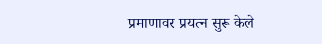प्रमाणावर प्रयत्न सुरू केले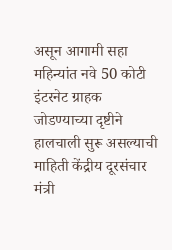असून आगामी सहा महिन्यांत नवे 50 कोटी इंटरनेट ग्राहक जोडण्याच्या दृष्टीने हालचाली सुरू असल्याची माहिती केंद्रीय दूरसंचार मंत्री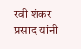रवी शंकर प्रसाद यांनी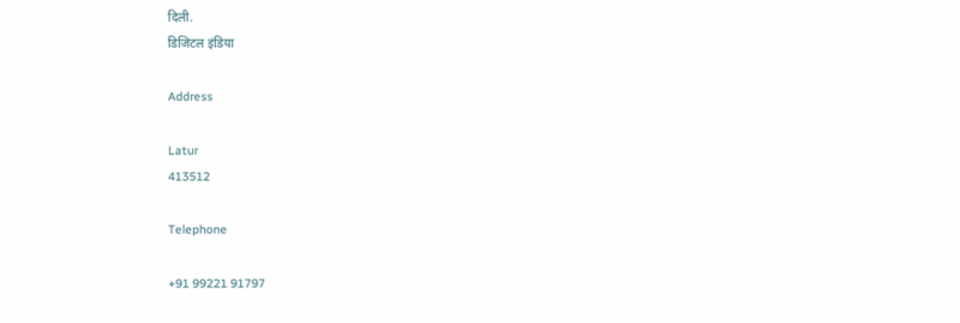दिली.
डिजिटल इंडिया

Address

Latur
413512

Telephone

+91 99221 91797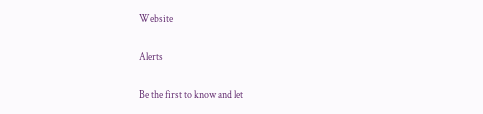Website

Alerts

Be the first to know and let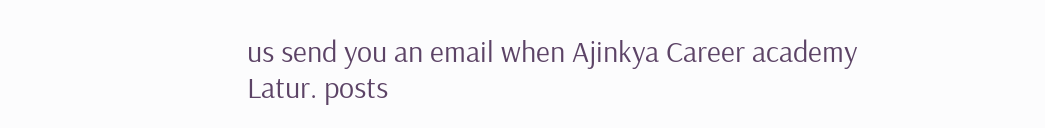us send you an email when Ajinkya Career academy Latur. posts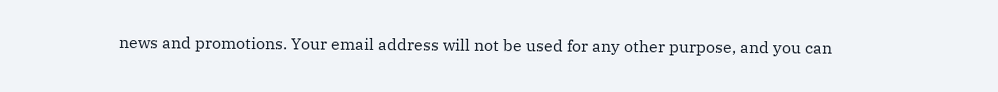news and promotions. Your email address will not be used for any other purpose, and you can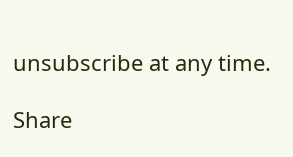unsubscribe at any time.

Share